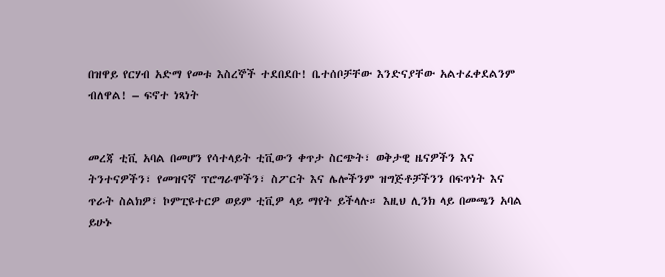በዝዋይ የርሃብ አድማ የመቱ እስረኞች ተደበደቡ! ቤተሰቦቻቸው እንድናያቸው አልተፈቀደልንም ብለዋል! – ፍኖተ ነጻነት


መረጃ ቲቪ አባል በመሆን የሳተላይት ቲቪውን ቀጥታ ስርጭት፣ ወቅታዊ ዜናዎችን እና ትንተናዎችን፣ የመዝናኛ ፕሮግራሞችን፣ ስፖርት እና ሌሎችንም ዝግጅቶቻችንን በፍጥነት እና ጥራት ስልክዎ፣ ኮምፒዩተርዎ ወይም ቲቪዎ ላይ ማየት ይችላሉ። እዚህ ሊንክ ላይ በመጫን አባል ይሁኑ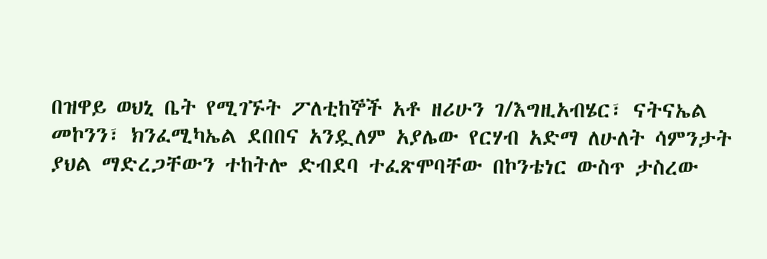በዝዋይ ወህኒ ቤት የሚገኙት ፖለቲከኞች አቶ ዘሪሁን ገ/እግዚአብሄር፣ ናትናኤል መኮንን፣ ክንፈሚካኤል ደበበና አንዷለም አያሌው የርሃብ አድማ ለሁለት ሳምንታት ያህል ማድረጋቸውን ተከትሎ ድብደባ ተፈጽሞባቸው በኮንቴነር ውስጥ ታስረው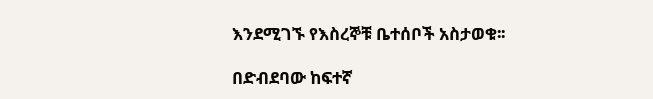እንደሚገኙ የእስረኞቹ ቤተሰቦች አስታወቁ፡፡

በድብደባው ከፍተኛ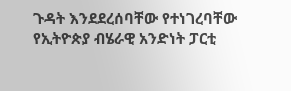ጉዳት እንደደረሰባቸው የተነገረባቸው የኢትዮጵያ ብሄራዊ አንድነት ፓርቲ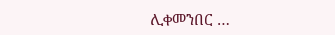ሊቀመንበር …